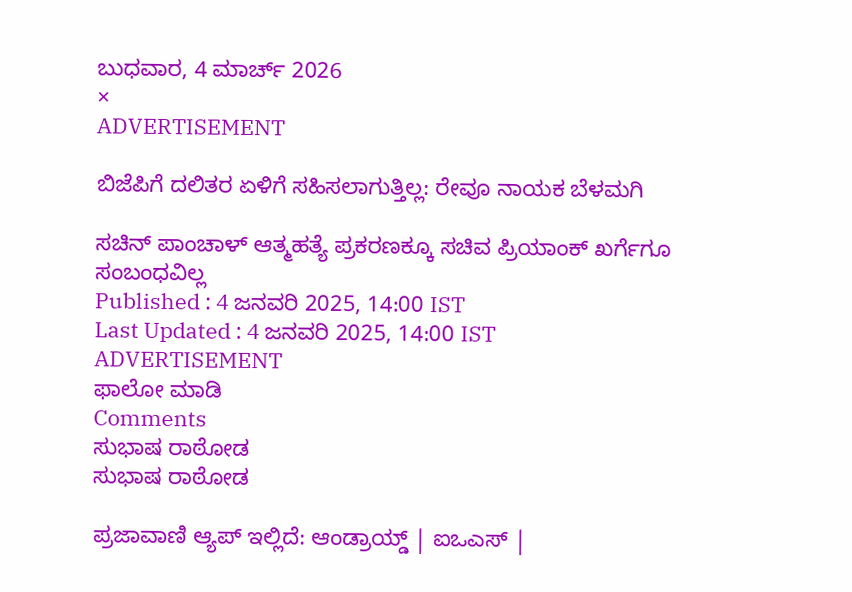ಬುಧವಾರ, 4 ಮಾರ್ಚ್ 2026
×
ADVERTISEMENT

ಬಿಜೆಪಿಗೆ ದಲಿತರ ಏಳಿಗೆ ಸಹಿಸಲಾಗುತ್ತಿಲ್ಲ: ರೇವೂ ನಾಯಕ ಬೆಳಮಗಿ

ಸಚಿನ್ ಪಾಂಚಾಳ್ ಆತ್ಮಹತ್ಯೆ ಪ್ರಕರಣಕ್ಕೂ ಸಚಿವ ಪ್ರಿಯಾಂಕ್ ಖರ್ಗೆಗೂ ಸಂಬಂಧವಿಲ್ಲ
Published : 4 ಜನವರಿ 2025, 14:00 IST
Last Updated : 4 ಜನವರಿ 2025, 14:00 IST
ADVERTISEMENT
ಫಾಲೋ ಮಾಡಿ
Comments
ಸುಭಾಷ ರಾಠೋಡ
ಸುಭಾಷ ರಾಠೋಡ

ಪ್ರಜಾವಾಣಿ ಆ್ಯಪ್ ಇಲ್ಲಿದೆ: ಆಂಡ್ರಾಯ್ಡ್ | ಐಒಎಸ್ |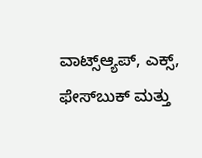ವಾಟ್ಸ್ಆ್ಯಪ್, ಎಕ್ಸ್, ಫೇಸ್‌ಬುಕ್ ಮತ್ತು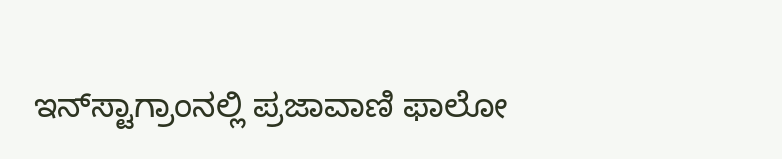ಇನ್‌ಸ್ಟಾಗ್ರಾಂನಲ್ಲಿ ಪ್ರಜಾವಾಣಿ ಫಾಲೋ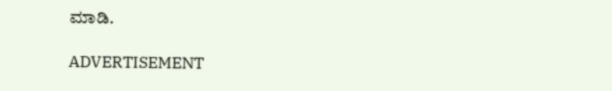ಮಾಡಿ.

ADVERTISEMENT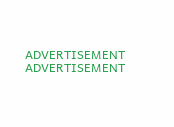ADVERTISEMENT
ADVERTISEMENT